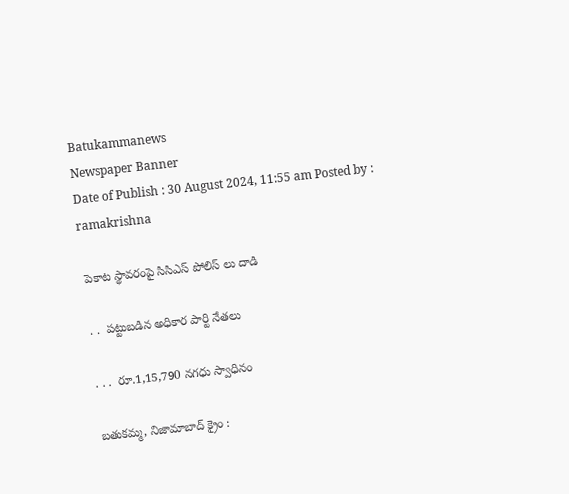Batukammanews
Newspaper Banner
Date of Publish : 30 August 2024, 11:55 am Posted by : ramakrishna

 పెకాట స్థావరంపై సిసిఎస్ పోలిస్ లు దాడి

 . .  పట్టుబడిన అధికార పార్టి నేతలు

 . . .  రూ.1,15,790 నగధు స్వాధినం

 బతుకమ్మ, నిజామాబాద్ క్రైం :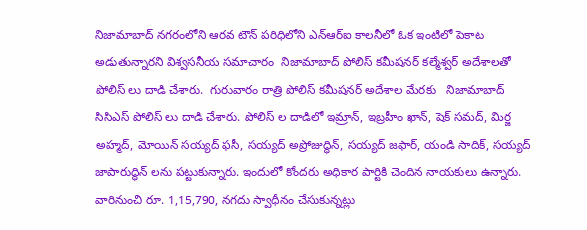నిజామాబాద్ నగరంలోని ఆరవ టౌన్ పరిధిలోని ఎన్ఆర్ఐ కాలనీలో ఓక ఇంటిలో పెకాట అడుతున్నారని విశ్వసనీయ సమాచారం  నిజామాబాద్ పోలిస్ కమీషనర్ కల్మేశ్వర్ అదేశాలతో పోలిస్ లు దాడి చేశారు.  గురువారం రాత్రి పోలిస్ కమీషనర్ అదేశాల మేరకు   నిజామాబాద్ సిసిఎస్ పోలిస్ లు దాడి చేశారు. పోలిస్ ల దాడిలో ఇమ్రాన్, ఇబ్రహీం ఖాన్, షెక్ సమద్, మిర్జ అహ్మద్, మోయిన్ సయ్యద్ ఫసీ, సయ్యద్ అప్రోజుద్ధిన్, సయ్యద్ జఫార్, యండి సాదిక్, సయ్యద్ జాపారుద్ధిన్ లను పట్టుకున్నారు. ఇందులో కోందరు అధికార పార్టికి చెందిన నాయకులు ఉన్నారు. వారినుంచి రూ. 1,15,790, నగదు స్వాధీనం చేసుకున్నట్లు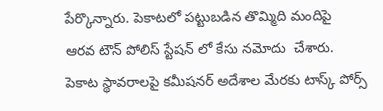పేర్కొన్నారు. పెకాటలో పట్టుబడిన తొమ్మిది మందిపై  ఆరవ టౌన్ పోలిస్ స్టేషన్ లో కేసు నమోదు  చేశారు. పెకాట స్థావరాలపై కమీషనర్ అదేశాల మేరకు టాస్క్ పోర్స్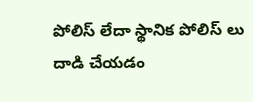పోలిస్ లేదా స్థానిక పోలిస్ లు దాడి చేయడం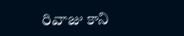రివాజు కాని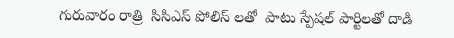గురువారం రాత్రి  సిసిఎస్ పోలిస్ లతో  పాటు స్పేషల్ పార్టిలతో దాడి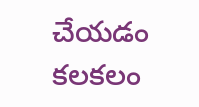చేయడం కలకలం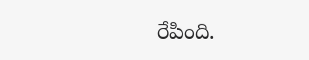రేపింది.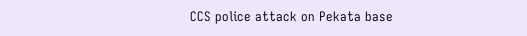CCS police attack on Pekata base